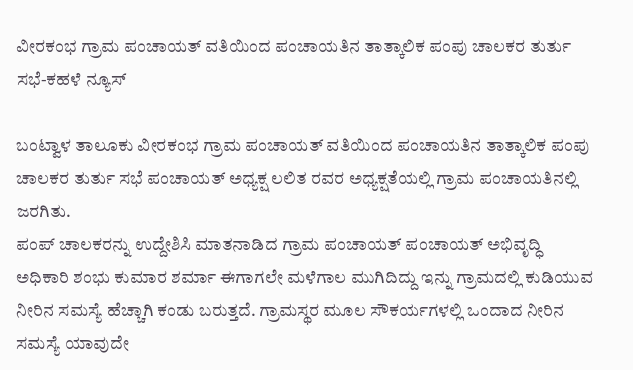ವೀರಕಂಭ ಗ್ರಾಮ ಪಂಚಾಯತ್ ವತಿಯಿಂದ ಪಂಚಾಯತಿನ ತಾತ್ಕಾಲಿಕ ಪಂಪು ಚಾಲಕರ ತುರ್ತು ಸಭೆ-ಕಹಳೆ ನ್ಯೂಸ್

ಬಂಟ್ವಾಳ ತಾಲೂಕು ವೀರಕಂಭ ಗ್ರಾಮ ಪಂಚಾಯತ್ ವತಿಯಿಂದ ಪಂಚಾಯತಿನ ತಾತ್ಕಾಲಿಕ ಪಂಪು ಚಾಲಕರ ತುರ್ತು ಸಭೆ ಪಂಚಾಯತ್ ಅಧ್ಯಕ್ಷ ಲಲಿತ ರವರ ಅಧ್ಯಕ್ಷತೆಯಲ್ಲಿ ಗ್ರಾಮ ಪಂಚಾಯತಿನಲ್ಲಿ ಜರಗಿತು.
ಪಂಪ್ ಚಾಲಕರನ್ನು ಉದ್ದೇಶಿಸಿ ಮಾತನಾಡಿದ ಗ್ರಾಮ ಪಂಚಾಯತ್ ಪಂಚಾಯತ್ ಅಭಿವೃದ್ಧಿ ಅಧಿಕಾರಿ ಶಂಭು ಕುಮಾರ ಶರ್ಮಾ ಈಗಾಗಲೇ ಮಳೆಗಾಲ ಮುಗಿದಿದ್ದು ಇನ್ನು ಗ್ರಾಮದಲ್ಲಿ ಕುಡಿಯುವ ನೀರಿನ ಸಮಸ್ಯೆ ಹೆಚ್ಚಾಗಿ ಕಂಡು ಬರುತ್ತದೆ. ಗ್ರಾಮಸ್ಥರ ಮೂಲ ಸೌಕರ್ಯಗಳಲ್ಲಿ ಒಂದಾದ ನೀರಿನ ಸಮಸ್ಯೆ ಯಾವುದೇ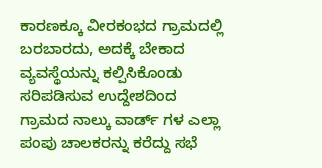ಕಾರಣಕ್ಕೂ ವೀರಕಂಭದ ಗ್ರಾಮದಲ್ಲಿ ಬರಬಾರದು, ಅದಕ್ಕೆ ಬೇಕಾದ ವ್ಯವಸ್ಥೆಯನ್ನು ಕಲ್ಪಿಸಿಕೊಂಡು ಸರಿಪಡಿಸುವ ಉದ್ದೇಶದಿಂದ ಗ್ರಾಮದ ನಾಲ್ಕು ವಾರ್ಡ್ ಗಳ ಎಲ್ಲಾ ಪಂಪು ಚಾಲಕರನ್ನು ಕರೆದ್ದು ಸಭೆ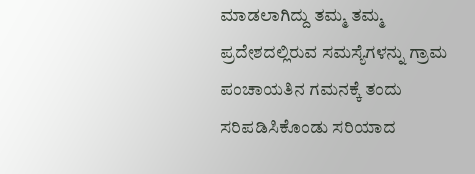ಮಾಡಲಾಗಿದ್ದು ತಮ್ಮ ತಮ್ಮ ಪ್ರದೇಶದಲ್ಲಿರುವ ಸಮಸ್ಯೆಗಳನ್ನು ಗ್ರಾಮ ಪಂಚಾಯತಿನ ಗಮನಕ್ಕೆ ತಂದು ಸರಿಪಡಿಸಿಕೊಂಡು ಸರಿಯಾದ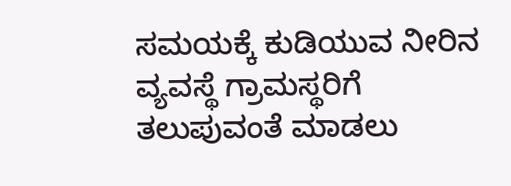ಸಮಯಕ್ಕೆ ಕುಡಿಯುವ ನೀರಿನ ವ್ಯವಸ್ಥೆ ಗ್ರಾಮಸ್ಥರಿಗೆ ತಲುಪುವಂತೆ ಮಾಡಲು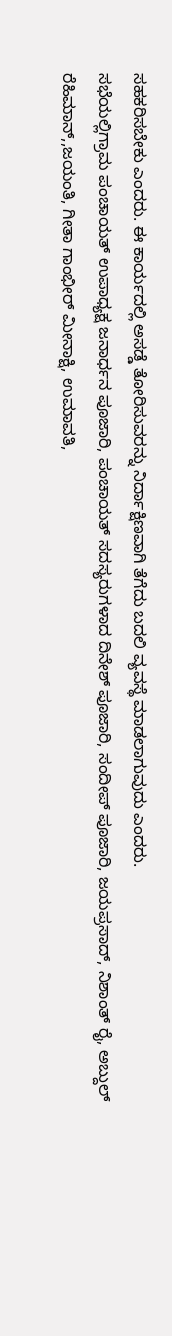ಸಹಕರಿಸಬೇಕು ಎಂದರು. ಈ ಕಾರ್ಯದಲ್ಲಿ ಅಸಡ್ಡೆ ತೋರಿಸುವರನ್ನು ನಿರ್ದಾಕ್ಷಿಣವಾಗಿ ತೆಗೆದು ಬದಲಿ ವ್ಯವಸ್ಥೆ ಮಾಡಲಾಗುವುದು ಎಂದರು.
ಸಭೆಯಲ್ಲಿಗ್ರಾಮ ಪಂಚಾಯತ್ ಉಪಾಧ್ಯಕ್ಷ ಜನಾರ್ಧನ ಪೂಜಾರಿ, ಪಂಚಾಯತ್ ಸದಸ್ಯರುಗಳಾದ ದಿನೇಶ್ ಪೂಜಾರಿ, ಸಂದೀಪ್ ಪೂಜಾರಿ, ಜಯಪ್ರಸಾದ್, ನಿಶಾಂತ್ ರೈ, ಅಬ್ದುಲ್ ರೆಹಿಮಾನ್,,ಜಯಂತಿ, ಗೀತಾ ಗಾಂಭೀರ್ ಮೀನಾಕ್ಷಿ, ಉಮಾವತಿ,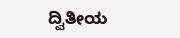ದ್ವಿತೀಯ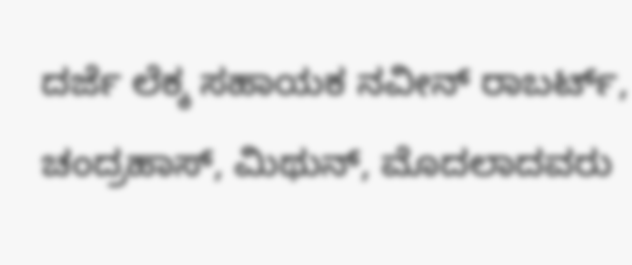ದರ್ಜೆ ಲೆಕ್ಕ ಸಹಾಯಕ ನವೀನ್ ರಾಬರ್ಟ್, ಚಂದ್ರಹಾಸ್, ಮಿಥುನ್, ಮೊದಲಾದವರು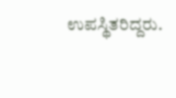ಉಪಸ್ಥಿತರಿದ್ದರು.